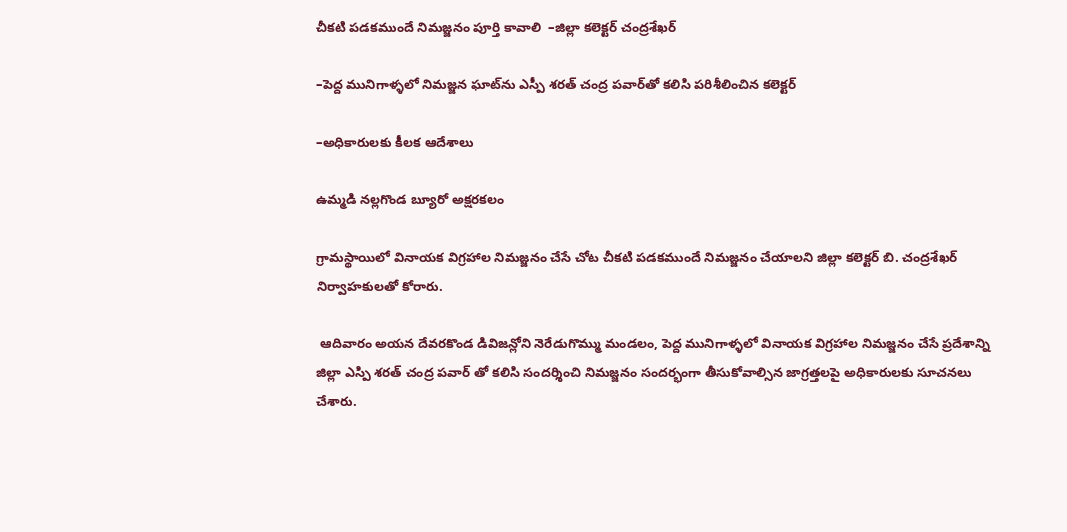చీకటి పడకముందే నిమజ్జనం పూర్తి కావాలి  –జిల్లా కలెక్టర్ చంద్రశేఖర్

–పెద్ద మునిగాళ్ళలో నిమజ్జన ఘాట్‌ను ఎస్పీ శరత్ చంద్ర పవార్‌తో కలిసి పరిశీలించిన కలెక్టర్

–అధికారులకు కీలక ఆదేశాలు

ఉమ్మడి నల్లగొండ బ్యూరో అక్షరకలం

గ్రామస్థాయిలో వినాయక విగ్రహాల నిమజ్జనం చేసే చోట చీకటి పడకముందే నిమజ్జనం చేయాలని జిల్లా కలెక్టర్ బి. చంద్రశేఖర్ నిర్వాహకులతో కోరారు.

 ఆదివారం అయన దేవరకొండ డివిజన్లోని నెరేడుగొమ్ము మండలం, పెద్ద మునిగాళ్ళలో వినాయక విగ్రహాల నిమజ్జనం చేసే ప్రదేశాన్ని జిల్లా ఎస్పి శరత్ చంద్ర పవార్ తో కలిసి సందర్శించి నిమజ్జనం సందర్భంగా తీసుకోవాల్సిన జాగ్రత్తలపై అధికారులకు సూచనలు చేశారు.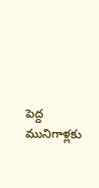పెద్ద మునిగాళ్లకు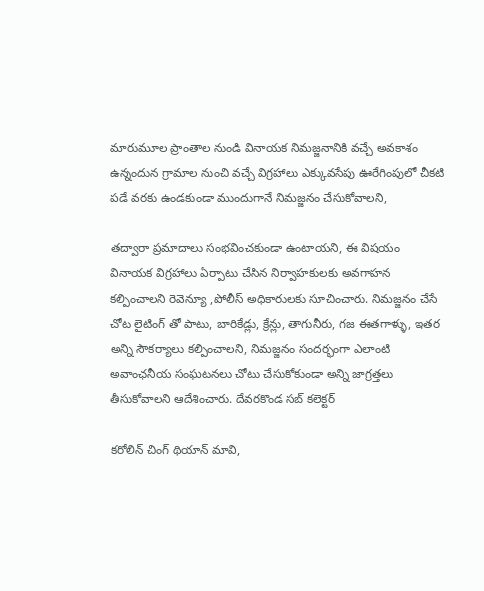మారుమూల ప్రాంతాల నుండి వినాయక నిమజ్జనానికి వచ్చే అవకాశం ఉన్నందున గ్రామాల నుంచి వచ్చే విగ్రహాలు ఎక్కువసేపు ఊరేగింపులో చీకటి పడే వరకు ఉండకుండా ముందుగానే నిమజ్జనం చేసుకోవాలని,

తద్వారా ప్రమాదాలు సంభవించకుండా ఉంటాయని, ఈ విషయం వినాయక విగ్రహాలు ఏర్పాటు చేసిన నిర్వాహకులకు అవగాహన కల్పించాలని రెవెన్యూ ,పోలీస్ అధికారులకు సూచించారు. నిమజ్జనం చేసే చోట లైటింగ్ తో పాటు, బారికేడ్లు, క్రేన్లు, తాగునీరు, గజ ఈతగాళ్ళు, ఇతర అన్ని సౌకర్యాలు కల్పించాలని, నిమజ్జనం సందర్భంగా ఎలాంటి అవాంఛనీయ సంఘటనలు చోటు చేసుకోకుండా అన్ని జాగ్రత్తలు తీసుకోవాలని ఆదేశించారు. దేవరకొండ సబ్ కలెక్టర్

కరోలిన్ చింగ్ థియాన్ మావి,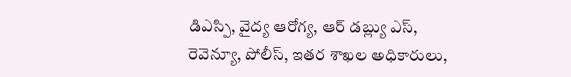డిఎస్పి, వైద్య ఆరోగ్య, ఆర్ డబ్ల్యు ఎస్, రెవెన్యూ, పోలీస్, ఇతర శాఖల అధికారులు,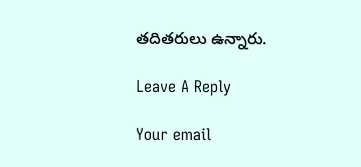తదితరులు ఉన్నారు.

Leave A Reply

Your email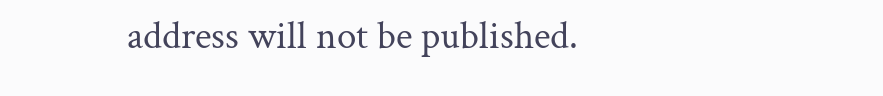address will not be published.